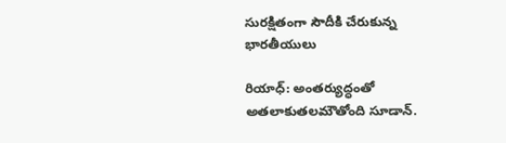సురక్షితంగా సౌదీకి చేరుకున్న భారతీయులు

రియాధ్: అంతర్యుద్ధంతో అతలాకుతలమౌతోంది సూడాన్‌.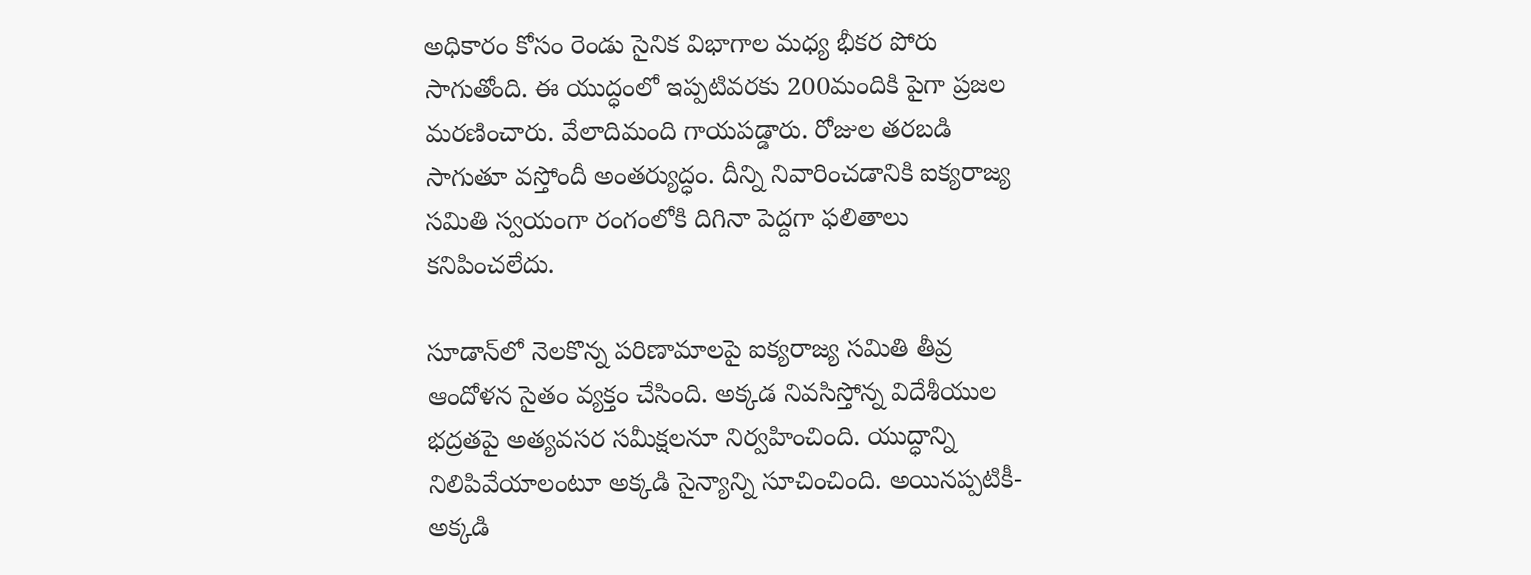అధికారం కోసం రెండు సైనిక విభాగాల మధ్య భీకర పోరు సాగుతోంది. ఈ యుద్ధంలో ఇప్పటివరకు 200మందికి పైగా ప్రజల మరణించారు. వేలాదిమంది గాయపడ్డారు. రోజుల తరబడి సాగుతూ వస్తోందీ అంతర్యుద్ధం. దీన్ని నివారించడానికి ఐక్యరాజ్య సమితి స్వయంగా రంగంలోకి దిగినా పెద్దగా ఫలితాలు కనిపించలేదు.

సూడాన్‌లో నెలకొన్న పరిణామాలపై ఐక్యరాజ్య సమితి తీవ్ర ఆందోళన సైతం వ్యక్తం చేసింది. అక్కడ నివసిస్తోన్న విదేశీయుల భద్రతపై అత్యవసర సమీక్షలనూ నిర్వహించింది. యుద్ధాన్ని నిలిపివేయాలంటూ అక్కడి సైన్యాన్ని సూచించింది. అయినప్పటికీ- అక్కడి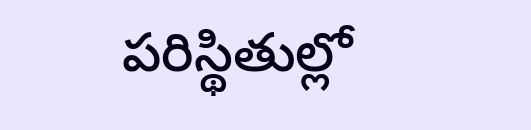పరిస్థితుల్లో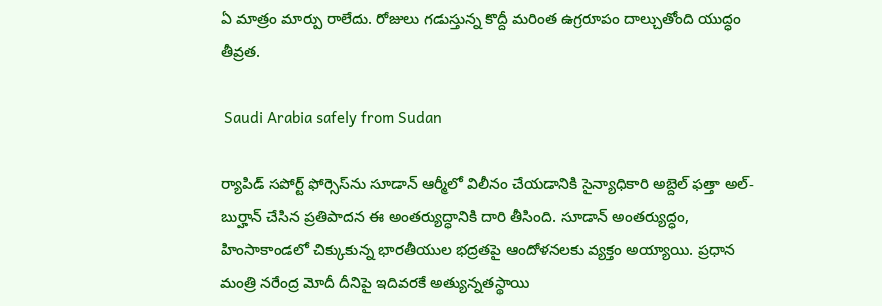ఏ మాత్రం మార్పు రాలేదు. రోజులు గడుస్తున్న కొద్దీ మరింత ఉగ్రరూపం దాల్చుతోంది యుద్ధం తీవ్రత.

 Saudi Arabia safely from Sudan

ర్యాపిడ్‌ సపోర్ట్‌ ఫోర్సెస్‌‌ను సూడాన్‌ ఆర్మీలో విలీనం చేయడానికి సైన్యాధికారి అబ్దెల్‌ ఫత్తా అల్- బుర్హాన్‌ చేసిన ప్రతిపాదన ఈ అంతర్యుద్ధానికి దారి తీసింది. సూడాన్ అంతర్యుద్ధం, హింసాకాండలో చిక్కుకున్న భారతీయుల భద్రతపై ఆందోళనలకు వ్యక్తం అయ్యాయి. ప్రధాన మంత్రి నరేంద్ర మోదీ దీనిపై ఇదివరకే అత్యున్నతస్థాయి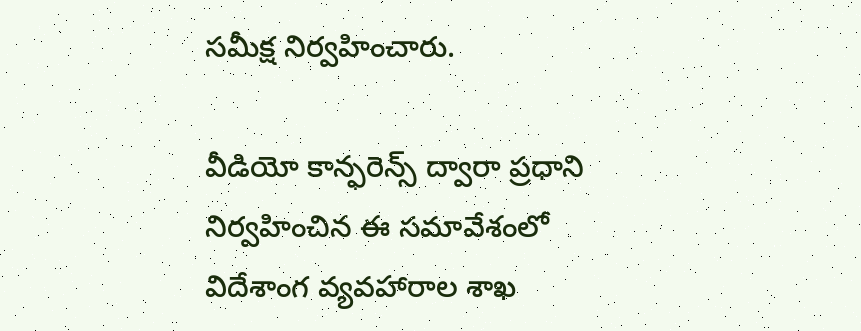సమీక్ష నిర్వహించారు.

వీడియో కాన్ఫరెన్స్ ద్వారా ప్రధాని నిర్వహించిన ఈ సమావేశంలో విదేశాంగ వ్యవహారాల శాఖ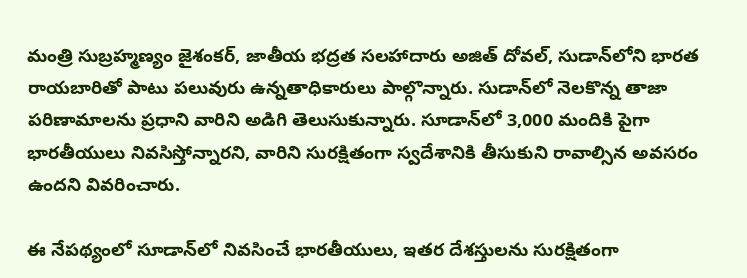మంత్రి సుబ్రహ్మణ్యం జైశంకర్, జాతీయ భద్రత సలహాదారు అజిత్ దోవల్, సుడాన్‌లోని భారత రాయబారితో పాటు పలువురు ఉన్నతాధికారులు పాల్గొన్నారు. సుడాన్‌లో నెలకొన్న తాజా పరిణామాలను ప్రధాని వారిని అడిగి తెలుసుకున్నారు. సూడాన్‌లో 3,000 మందికి పైగా భారతీయులు నివసిస్తోన్నారని, వారిని సురక్షితంగా స్వదేశానికి తీసుకుని రావాల్సిన అవసరం ఉందని వివరించారు.

ఈ నేపథ్యంలో సూడాన్‌లో నివసించే భారతీయులు, ఇతర దేశస్తులను సురక్షితంగా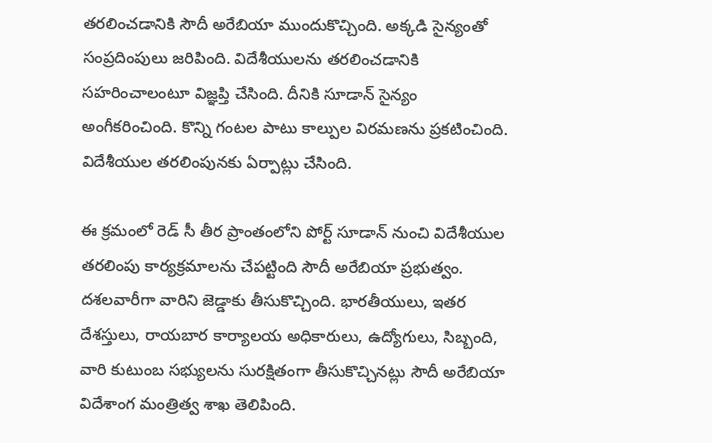తరలించడానికి సౌదీ అరేబియా ముందుకొచ్చింది. అక్కడి సైన్యంతో సంప్రదింపులు జరిపింది. విదేశీయులను తరలించడానికి సహరించాలంటూ విజ్ఞప్తి చేసింది. దీనికి సూడాన్ సైన్యం అంగీకరించింది. కొన్ని గంటల పాటు కాల్పుల విరమణను ప్రకటించింది. విదేశీయుల తరలింపునకు ఏర్పాట్లు చేసింది.

ఈ క్రమంలో రెడ్ సీ తీర ప్రాంతంలోని పోర్ట్ సూడాన్ నుంచి విదేశీయుల తరలింపు కార్యక్రమాలను చేపట్టింది సౌదీ అరేబియా ప్రభుత్వం. దశలవారీగా వారిని జెడ్డాకు తీసుకొచ్చింది. భారతీయులు, ఇతర దేశస్తులు, రాయబార కార్యాలయ అధికారులు, ఉద్యోగులు, సిబ్బంది, వారి కుటుంబ సభ్యులను సురక్షితంగా తీసుకొచ్చినట్లు సౌదీ అరేబియా విదేశాంగ మంత్రిత్వ శాఖ తెలిపింది.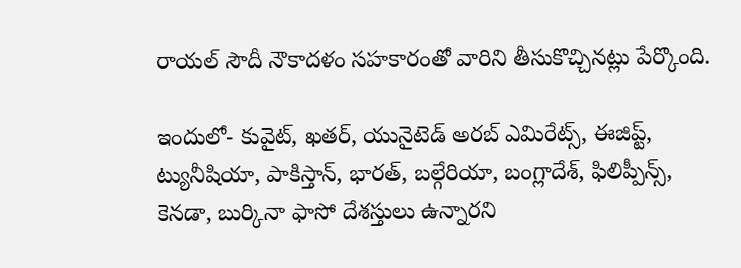రాయల్ సౌదీ నౌకాదళం సహకారంతో వారిని తీసుకొచ్చినట్లు పేర్కొంది.

ఇందులో- కువైట్, ఖతర్, యునైటెడ్ అరబ్ ఎమిరేట్స్, ఈజిప్ట్, ట్యునీషియా, పాకిస్తాన్, భారత్, బల్గేరియా, బంగ్లాదేశ్, ఫిలిప్పీన్స్, కెనడా, బుర్కినా ఫాసో దేశస్తులు ఉన్నారని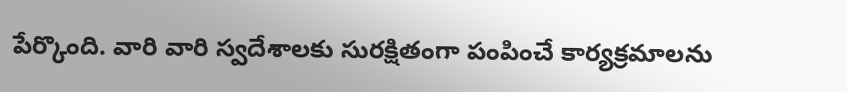పేర్కొంది. వారి వారి స్వదేశాలకు సురక్షితంగా పంపించే కార్యక్రమాలను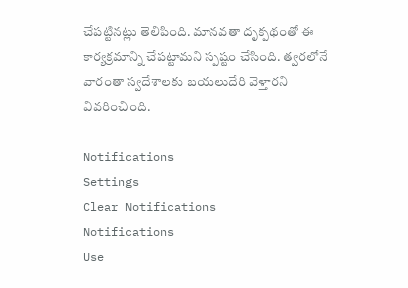చేపట్టినట్లు తెలిపింది. మానవతా దృక్పథంతో ఈ కార్యక్రమాన్ని చేపట్టామని స్పష్టం చేసింది. త్వరలోనే వారంతా స్వదేశాలకు బయలుదేరి వెళ్తారని వివరించింది.

Notifications
Settings
Clear Notifications
Notifications
Use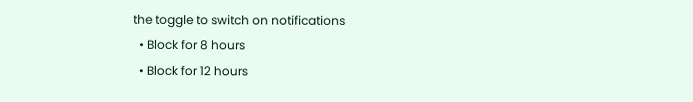the toggle to switch on notifications
  • Block for 8 hours
  • Block for 12 hours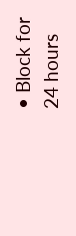• Block for 24 hours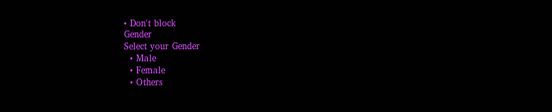• Don't block
Gender
Select your Gender
  • Male
  • Female
  • Others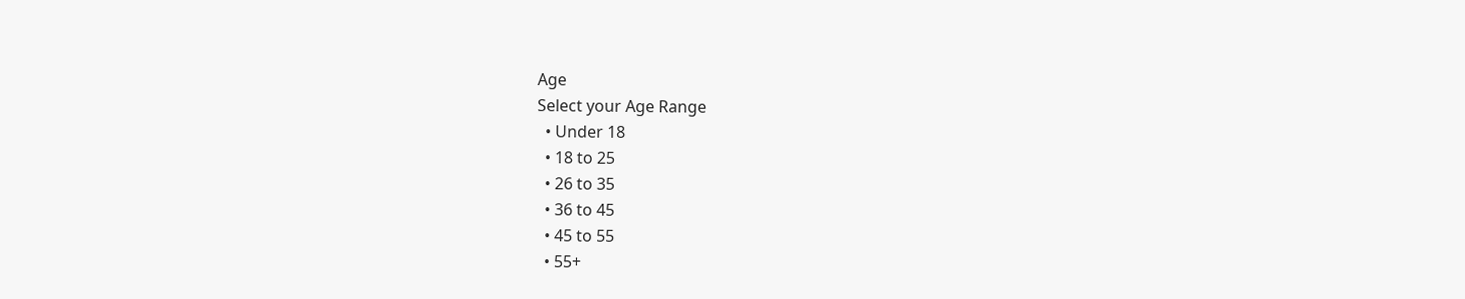Age
Select your Age Range
  • Under 18
  • 18 to 25
  • 26 to 35
  • 36 to 45
  • 45 to 55
  • 55+